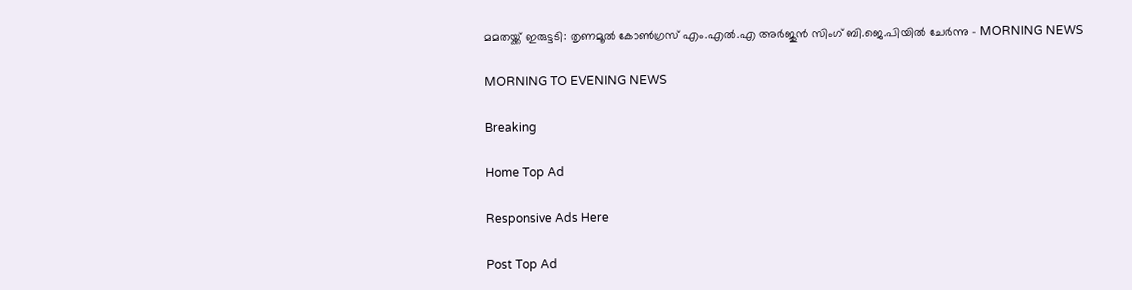മമതയ്ക്ക് ഇരുട്ടടി: തൃണമൂല്‍ കോണ്‍ഗ്രസ് എം.എല്‍.എ അര്‍ജുന്‍ സിംഗ് ബി.ജെ.പിയില്‍ ചേര്‍ന്നു - MORNING NEWS

MORNING TO EVENING NEWS

Breaking

Home Top Ad

Responsive Ads Here

Post Top Ad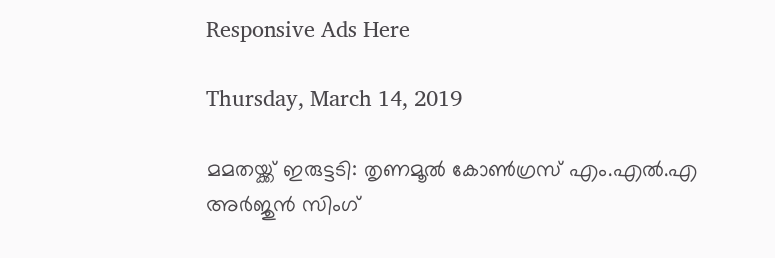Responsive Ads Here

Thursday, March 14, 2019

മമതയ്ക്ക് ഇരുട്ടടി: തൃണമൂല്‍ കോണ്‍ഗ്രസ് എം.എല്‍.എ അര്‍ജുന്‍ സിംഗ്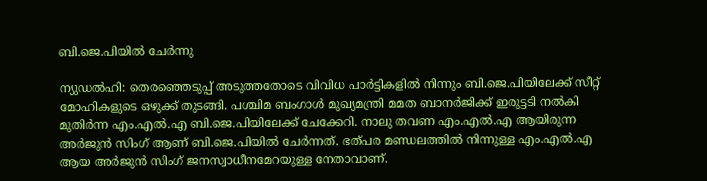ബി.ജെ.പിയില്‍ ചേര്‍ന്നു

ന്യുഡല്‍ഹി: തെരഞ്ഞെടുപ്പ് അടുത്തതോടെ വിവിധ പാര്‍ട്ടികളില്‍ നിന്നും ബി.ജെ.പിയിലേക്ക് സീറ്റ് മോഹികളുടെ ഒഴുക്ക് തുടങ്ങി. പശ്ചിമ ബംഗാള്‍ മുഖ്യമന്ത്രി മമത ബാനര്‍ജിക്ക് ഇരുട്ടടി നല്‍കി മുതിര്‍ന്ന എം.എല്‍.എ ബി.ജെ.പിയിലേക്ക് ചേക്കേറി. നാലു തവണ എം.എല്‍.എ ആയിരുന്ന അര്‍ജുന്‍ സിംഗ് ആണ് ബി.ജെ.പിയില്‍ ചേര്‍ന്നത്. ഭത്പര മണ്ഡലത്തില്‍ നിന്നുള്ള എം.എല്‍.എ ആയ അര്‍ജുന്‍ സിംഗ് ജനസ്വാധീനമേറയുള്ള നേതാവാണ്.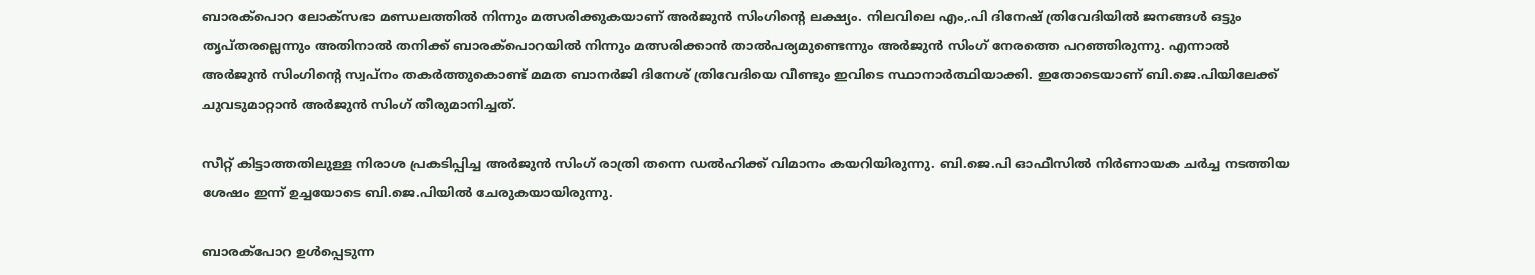ബാരക്‌പൊറ ലോക്‌സഭാ മണ്ഡലത്തില്‍ നിന്നും മത്സരിക്കുകയാണ് അര്‍ജുന്‍ സിംഗിന്റെ ലക്ഷ്യം. നിലവിലെ എം,.പി ദിനേഷ് ത്രിവേദിയില്‍ ജനങ്ങള്‍ ഒട്ടും തൃപ്തരല്ലെന്നും അതിനാല്‍ തനിക്ക് ബാരക്‌പൊറയില്‍ നിന്നും മത്സരിക്കാന്‍ താല്‍പര്യമുണ്ടെന്നും അര്‍ജുന്‍ സിംഗ് നേരത്തെ പറഞ്ഞിരുന്നു. എന്നാല്‍ അര്‍ജുന്‍ സിംഗിന്റെ സ്വപ്നം തകര്‍ത്തുകൊണ്ട് മമത ബാനര്‍ജി ദിനേശ് ത്രിവേദിയെ വീണ്ടും ഇവിടെ സ്ഥാനാര്‍ത്ഥിയാക്കി. ഇതോടെയാണ് ബി.ജെ.പിയിലേക്ക് ചുവടുമാറ്റാന്‍ അര്‍ജുന്‍ സിംഗ് തീരുമാനിച്ചത്.

സീറ്റ് കിട്ടാത്തതിലുള്ള നിരാശ പ്രകടിപ്പിച്ച അര്‍ജുന്‍ സിംഗ് രാത്രി തന്നെ ഡല്‍ഹിക്ക് വിമാനം കയറിയിരുന്നു. ബി.ജെ.പി ഓഫീസില്‍ നിര്‍ണായക ചര്‍ച്ച നടത്തിയ ശേഷം ഇന്ന് ഉച്ചയോടെ ബി.ജെ.പിയില്‍ ചേരുകയായിരുന്നു.

ബാരക്‌പോറ ഉള്‍പ്പെടുന്ന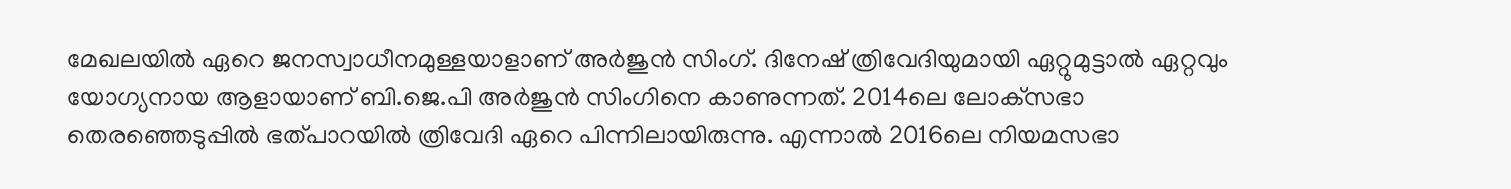മേഖലയില്‍ ഏറെ ജനസ്വാധീനമുള്ളയാളാണ് അര്‍ജുന്‍ സിംഗ്. ദിനേഷ് ത്രിവേദിയുമായി ഏറ്റുമുട്ടാല്‍ ഏറ്റവും യോഗ്യനായ ആളായാണ് ബി.ജെ.പി അര്‍ജുന്‍ സിംഗിനെ കാണുന്നത്. 2014ലെ ലോക്‌സഭാ തെരഞ്ഞെടുപ്പില്‍ ഭത്പാറയില്‍ ത്രിവേദി ഏറെ പിന്നിലായിരുന്നു. എന്നാല്‍ 2016ലെ നിയമസഭാ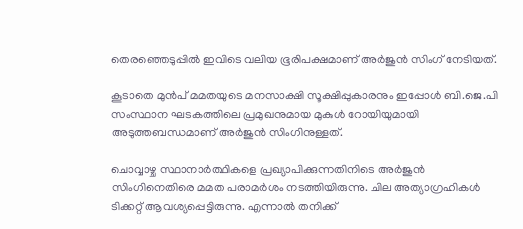തെരഞ്ഞെടുപ്പില്‍ ഇവിടെ വലിയ ഭൂരിപക്ഷമാണ് അര്‍ജുന്‍ സിംഗ് നേടിയത്.

കൂടാതെ മുന്‍പ് മമതയുടെ മനസാക്ഷി സൂക്ഷിപ്പുകാരനും ഇപ്പോള്‍ ബി.ജെ.പി സംസ്ഥാന ഘടകത്തിലെ പ്രമുഖനുമായ മുകുള്‍ റോയിയുമായി അടുത്തബന്ധമാണ് അര്‍ജുന്‍ സിംഗിനുള്ളത്.

ചൊവ്വാഴ്ച സ്ഥാനാര്‍ത്ഥികളെ പ്രഖ്യാപിക്കുന്നതിനിടെ അര്‍ജുന്‍ സിംഗിനെതിരെ മമത പരാമര്‍ശം നടത്തിയിരുന്നു. ചില അത്യാഗ്രഹികള്‍ ടിക്കറ്റ് ആവശ്യപ്പെട്ടിരുന്നു. എന്നാല്‍ തനിക്ക്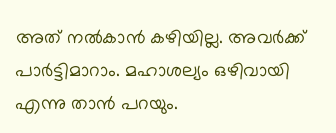അത് നല്‍കാന്‍ കഴിയില്ല. അവര്‍ക്ക് പാര്‍ട്ടിമാറാം. മഹാശല്യം ഒഴിവായി എന്നു താന്‍ പറയും.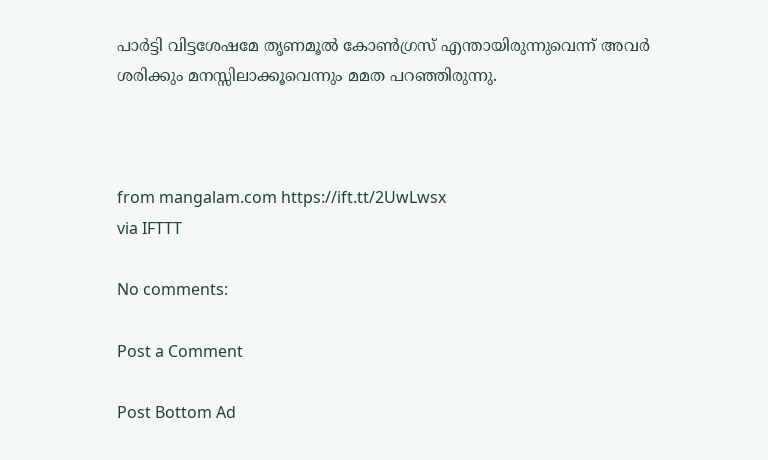പാര്‍ട്ടി വിട്ടശേഷമേ തൃണമൂല്‍ കോണ്‍ഗ്രസ് എന്തായിരുന്നുവെന്ന് അവര്‍ ശരിക്കും മനസ്സിലാക്കൂവെന്നും മമത പറഞ്ഞിരുന്നു.



from mangalam.com https://ift.tt/2UwLwsx
via IFTTT

No comments:

Post a Comment

Post Bottom Ad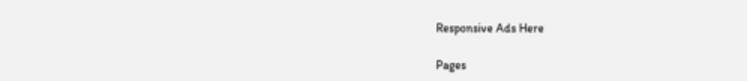Responsive Ads Here

Pages